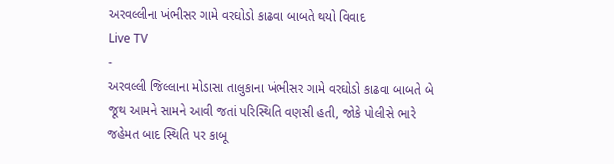અરવલ્લીના ખંભીસર ગામે વરઘોડો કાઢવા બાબતે થયો વિવાદ
Live TV
-
અરવલ્લી જિલ્લાના મોડાસા તાલુકાના ખંભીસર ગામે વરઘોડો કાઢવા બાબતે બે જૂથ આમને સામને આવી જતાં પરિસ્થિતિ વણસી હતી, જોકે પોલીસે ભારે જહેમત બાદ સ્થિતિ પર કાબૂ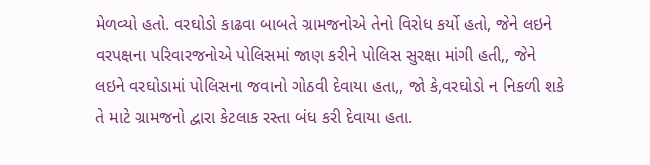મેળવ્યો હતો. વરઘોડો કાઢવા બાબતે ગ્રામજનોએ તેનો વિરોધ કર્યો હતો, જેને લઇને વરપક્ષના પરિવારજનોએ પોલિસમાં જાણ કરીને પોલિસ સુરક્ષા માંગી હતી,, જેને લઇને વરઘોડામાં પોલિસના જવાનો ગોઠવી દેવાયા હતા,, જો કે,વરઘોડો ન નિકળી શકે તે માટે ગ્રામજનો દ્વારા કેટલાક રસ્તા બંધ કરી દેવાયા હતા.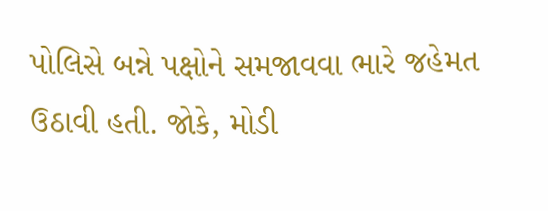પોલિસે બન્ને પક્ષોને સમજાવવા ભારે જહેમત ઉઠાવી હતી. જોકે, મોડી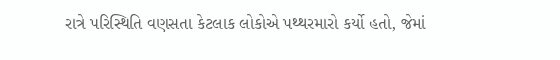રાત્રે પરિસ્થિતિ વણસતા કેટલાક લોકોએ પથ્થરમારો કર્યો હતો, જેમાં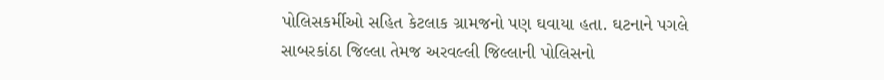પોલિસકર્મીઓ સહિત કેટલાક ગ્રામજનો પણ ઘવાયા હતા. ઘટનાને પગલે સાબરકાંઠા જિલ્લા તેમજ અરવલ્લી જિલ્લાની પોલિસનો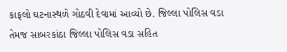કાફલો ઘટનાસ્થળે ગોઠવી દેવામાં આવ્યો છે. જિલ્લા પોલિસ વડા તેમજ સાબરકાંઠા જિલ્લા પોલિસ વડા સહિત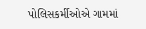પોલિસકર્મીઓએ ગામમાં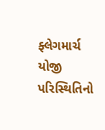ફ્લેગમાર્ચ યોજી પરિસ્થિતિનો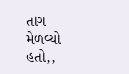તાગ મેળવ્યો હતો,,